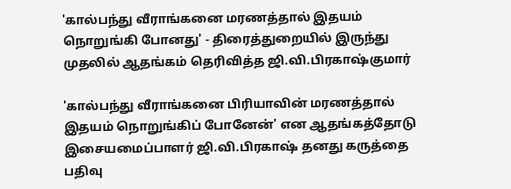'கால்பந்து வீராங்கனை மரணத்தால் இதயம் நொறுங்கி போனது' - திரைத்துறையில் இருந்து முதலில் ஆதங்கம் தெரிவித்த ஜி.வி.பிரகாஷ்குமார்

'கால்பந்து வீராங்கனை பிரியாவின் மரணத்தால் இதயம் நொறுங்கிப் போனேன்' என ஆதங்கத்தோடு இசையமைப்பாளர் ஜி.வி.பிரகாஷ் தனது கருத்தை பதிவு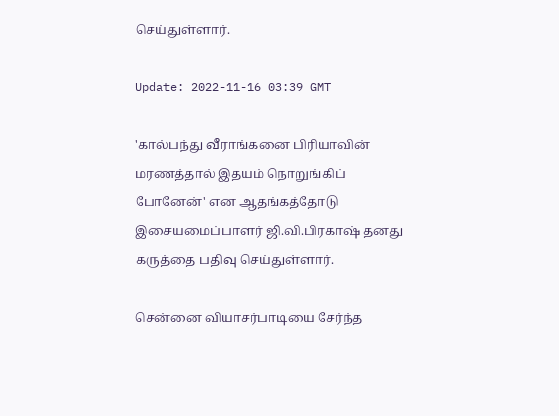செய்துள்ளார்.

Update: 2022-11-16 03:39 GMT

'கால்பந்து வீராங்கனை பிரியாவின் மரணத்தால் இதயம் நொறுங்கிப் போனேன்' என ஆதங்கத்தோடு இசையமைப்பாளர் ஜி.வி.பிரகாஷ் தனது கருத்தை பதிவு செய்துள்ளார்.

சென்னை வியாசர்பாடியை சேர்ந்த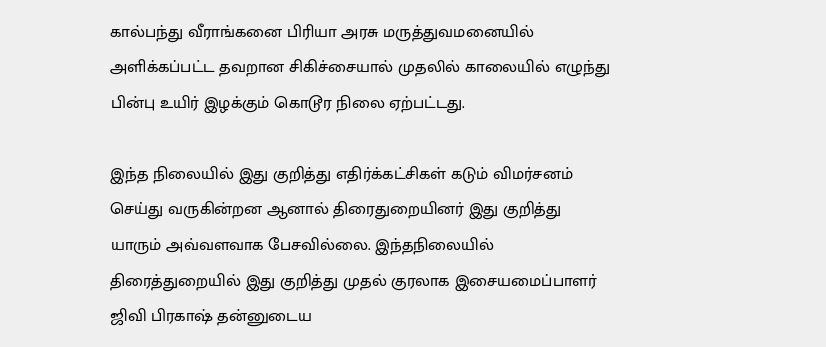கால்பந்து வீராங்கனை பிரியா அரசு மருத்துவமனையில் அளிக்கப்பட்ட தவறான சிகிச்சையால் முதலில் காலையில் எழுந்து பின்பு உயிர் இழக்கும் கொடூர நிலை ஏற்பட்டது.

இந்த நிலையில் இது குறித்து எதிர்க்கட்சிகள் கடும் விமர்சனம் செய்து வருகின்றன ஆனால் திரைதுறையினர் இது குறித்து யாரும் அவ்வளவாக பேசவில்லை. இந்தநிலையில் திரைத்துறையில் இது குறித்து முதல் குரலாக இசையமைப்பாளர் ஜிவி பிரகாஷ் தன்னுடைய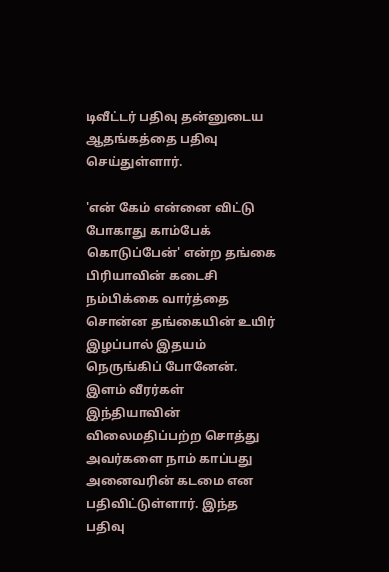டிவீட்டர் பதிவு தன்னுடைய ஆதங்கத்தை பதிவு செய்துள்ளார்.

'என் கேம் என்னை விட்டு போகாது காம்பேக் கொடுப்பேன்' என்ற தங்கை பிரியாவின் கடைசி நம்பிக்கை வார்த்தை சொன்ன தங்கையின் உயிர் இழப்பால் இதயம் நெருங்கிப் போனேன். இளம் வீரர்கள் இந்தியாவின் விலைமதிப்பற்ற சொத்து அவர்களை நாம் காப்பது அனைவரின் கடமை என பதிவிட்டுள்ளார். இந்த பதிவு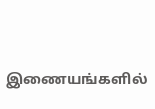இணையங்களில்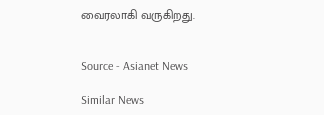வைரலாகி வருகிறது.


Source - Asianet News

Similar News